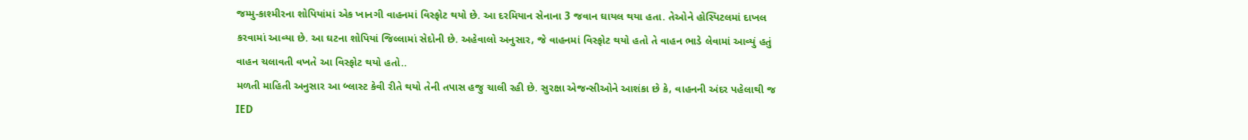જમ્મુ-કાશ્મીરના શોપિયાંમાં એક ખાનગી વાહનમાં વિસ્ફોટ થયો છે. આ દરમિયાન સેનાના 3 જવાન ઘાયલ થયા હતા. તેઓને હોસ્પિટલમાં દાખલ કરવામાં આવ્યા છે. આ ઘટના શોપિયાં જિલ્લામાં સેદોની છે. અહેવાલો અનુસાર, જે વાહનમાં વિસ્ફોટ થયો હતો તે વાહન ભાડે લેવામાં આવ્યું હતું વાહન ચલાવતી વખતે આ વિસ્ફોટ થયો હતો..
મળતી માહિતી અનુસાર આ બ્લાસ્ટ કેવી રીતે થયો તેની તપાસ હજુ ચાલી રહી છે. સુરક્ષા એજન્સીઓને આશંકા છે કે, વાહનની અંદર પહેલાથી જ IED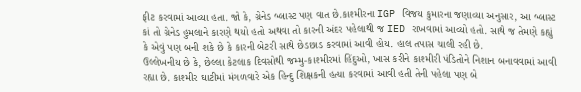ફીટ કરવામાં આવ્યા હતા. જો કે, ગ્રેનેડ બ્લાસ્ટ પણ વાત છે.કાશ્મીરના IGP વિજય કુમારના જણાવ્યા અનુસાર, આ બ્લાસ્ટ કાં તો ગ્રેનેડ હુમલાને કારણે થયો હતો અથવા તો કારની અંદર પહેલાથી જ IED રાખવામાં આવ્યો હતો. સાથે જ તેમણે કહ્યું કે એવું પણ બની શકે છે કે કારની બેટરી સાથે છેડછાડ કરવામાં આવી હોય. હાલ તપાસ ચાલી રહી છે.
ઉલ્લેખનીય છે કે, છેલ્લા કેટલાક દિવસોથી જમ્મુ-કાશ્મીરમાં હિંદુઓ, ખાસ કરીને કાશ્મીરી પંડિતોને નિશાન બનાવવામાં આવી રહ્યા છે. કાશ્મીર ઘાટીમાં મંગળવારે એક હિન્દુ શિક્ષકની હત્યા કરવામાં આવી હતી તેની પહેલા પણ બે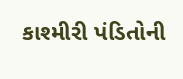કાશ્મીરી પંડિતોની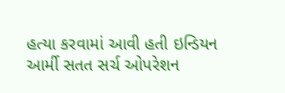હત્યા કરવામાં આવી હતી ઇન્ડિયન આર્મી સતત સર્ચ ઓપરેશન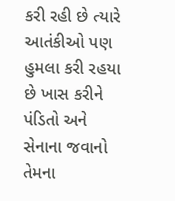કરી રહી છે ત્યારે આતંકીઓ પણ હુમલા કરી રહયા છે ખાસ કરીને પંડિતો અને સેનાના જવાનો તેમના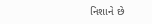નિશાને છે